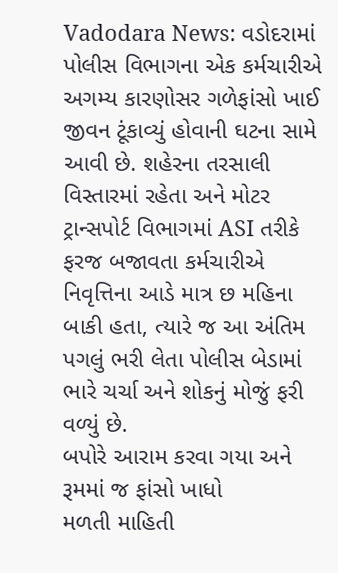Vadodara News: વડોદરામાં પોલીસ વિભાગના એક કર્મચારીએ અગમ્ય કારણોસર ગળેફાંસો ખાઈ જીવન ટૂંકાવ્યું હોવાની ઘટના સામે આવી છે. શહેરના તરસાલી વિસ્તારમાં રહેતા અને મોટર ટ્રાન્સપોર્ટ વિભાગમાં ASI તરીકે ફરજ બજાવતા કર્મચારીએ નિવૃત્તિના આડે માત્ર છ મહિના બાકી હતા, ત્યારે જ આ અંતિમ પગલું ભરી લેતા પોલીસ બેડામાં ભારે ચર્ચા અને શોકનું મોજું ફરી વળ્યું છે.
બપોરે આરામ કરવા ગયા અને રૂમમાં જ ફાંસો ખાધો
મળતી માહિતી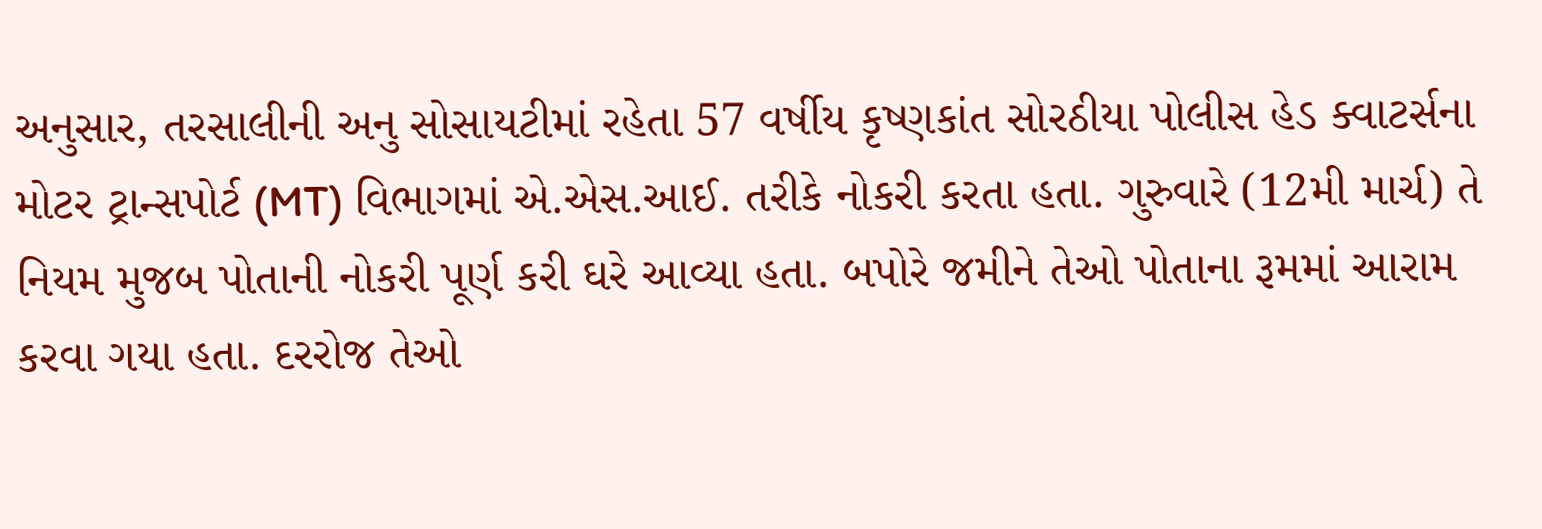અનુસાર, તરસાલીની અનુ સોસાયટીમાં રહેતા 57 વર્ષીય કૃષ્ણકાંત સોરઠીયા પોલીસ હેડ ક્વાટર્સના મોટર ટ્રાન્સપોર્ટ (MT) વિભાગમાં એ.એસ.આઈ. તરીકે નોકરી કરતા હતા. ગુરુવારે (12મી માર્ચ) તે નિયમ મુજબ પોતાની નોકરી પૂર્ણ કરી ઘરે આવ્યા હતા. બપોરે જમીને તેઓ પોતાના રૂમમાં આરામ કરવા ગયા હતા. દરરોજ તેઓ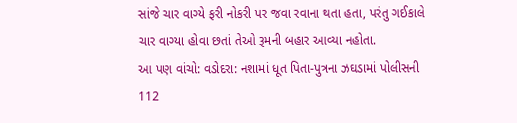સાંજે ચાર વાગ્યે ફરી નોકરી પર જવા રવાના થતા હતા, પરંતુ ગઈકાલે ચાર વાગ્યા હોવા છતાં તેઓ રૂમની બહાર આવ્યા નહોતા.
આ પણ વાંચો: વડોદરા: નશામાં ધૂત પિતા-પુત્રના ઝઘડામાં પોલીસની 112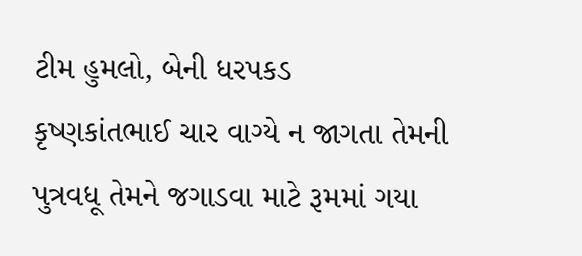ટીમ હુમલો, બેની ધરપકડ
કૃષ્ણકાંતભાઈ ચાર વાગ્યે ન જાગતા તેમની પુત્રવધૂ તેમને જગાડવા માટે રૂમમાં ગયા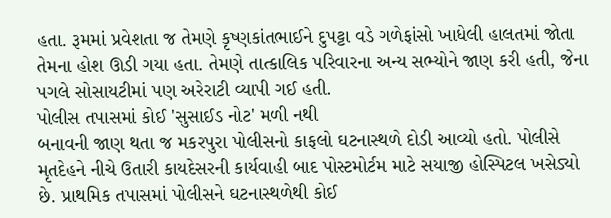હતા. રૂમમાં પ્રવેશતા જ તેમણે કૃષ્ણકાંતભાઈને દુપટ્ટા વડે ગળેફાંસો ખાધેલી હાલતમાં જોતા તેમના હોશ ઊડી ગયા હતા. તેમણે તાત્કાલિક પરિવારના અન્ય સભ્યોને જાણ કરી હતી, જેના પગલે સોસાયટીમાં પણ અરેરાટી વ્યાપી ગઈ હતી.
પોલીસ તપાસમાં કોઈ 'સુસાઈડ નોટ' મળી નથી
બનાવની જાણ થતા જ મકરપુરા પોલીસનો કાફલો ઘટનાસ્થળે દોડી આવ્યો હતો. પોલીસે મૃતદેહને નીચે ઉતારી કાયદેસરની કાર્યવાહી બાદ પોસ્ટમોર્ટમ માટે સયાજી હોસ્પિટલ ખસેડ્યો છે. પ્રાથમિક તપાસમાં પોલીસને ઘટનાસ્થળેથી કોઈ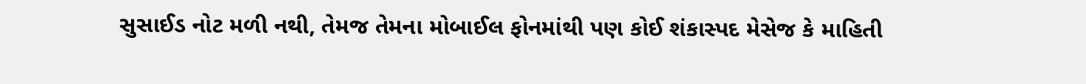સુસાઈડ નોટ મળી નથી, તેમજ તેમના મોબાઈલ ફોનમાંથી પણ કોઈ શંકાસ્પદ મેસેજ કે માહિતી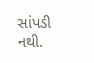સાંપડી નથી.